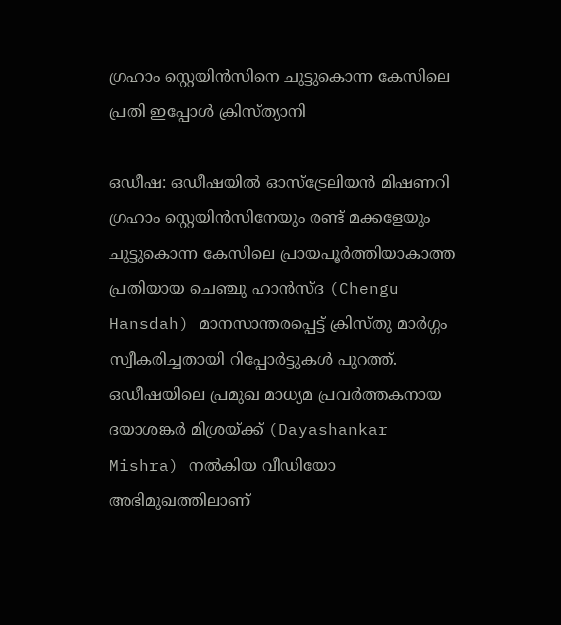ഗ്രഹാം സ്റ്റെയിന്‍സിനെ ചുട്ടുകൊന്ന കേസിലെ പ്രതി ‍ഇപ്പോൾ ക്രിസ്ത്യാനി

ഒഡീഷ: ഒഡീഷയില്‍ ഓസ്‌ട്രേലിയന്‍ മിഷണറി ഗ്രഹാം സ്റ്റെയിന്‍സിനേയും രണ്ട് മക്കളേയും ചുട്ടുകൊന്ന കേസിലെ പ്രായപൂര്‍ത്തിയാകാത്ത പ്രതിയായ ചെഞ്ചു ഹാന്‍സ്ദ (Chengu Hansdah) മാനസാന്തരപ്പെട്ട് ക്രിസ്തു മാർഗ്ഗം സ്വീകരിച്ചതായി റിപ്പോർട്ടുകൾ പുറത്ത്. ഒഡീഷയിലെ പ്രമുഖ മാധ്യമ പ്രവര്‍ത്തകനായ ദയാശങ്കര്‍ മിശ്രയ്ക്ക് (Dayashankar Mishra) നല്‍കിയ വീഡിയോ അഭിമുഖത്തിലാണ്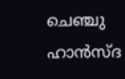ചെഞ്ചു ഹാന്‍സ്ദ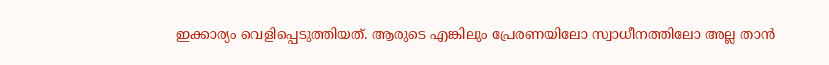ഇക്കാര്യം വെളിപ്പെടുത്തിയത്. ആരുടെ എങ്കിലും പ്രേരണയിലോ സ്വാധീനത്തിലോ അല്ല താന്‍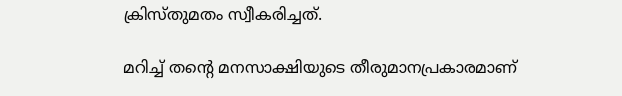ക്രിസ്തുമതം സ്വീകരിച്ചത്.

മറിച്ച് തന്റെ മനസാക്ഷിയുടെ തീരുമാനപ്രകാരമാണ്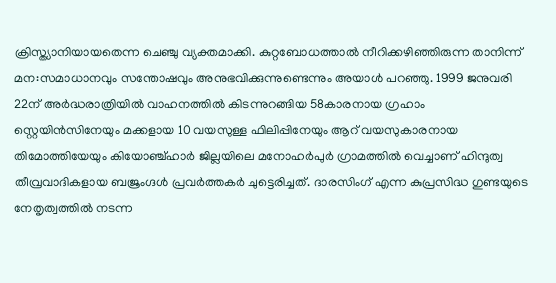ക്രിസ്ത്യാനിയായതെന്ന ചെഞ്ചു വ്യക്തമാക്കി. കുറ്റബോധത്താല്‍ നീറിക്കഴിഞ്ഞിരുന്ന താനിന്ന് മന:സമാധാനവും സന്തോഷവും അനുഭവിക്കുന്നുണ്ടെന്നും അയാള്‍ പറഞ്ഞു. 1999 ജനുവരി 22ന് അര്‍ദ്ധരാത്രിയില്‍ വാഹനത്തില്‍ കിടന്നുറങ്ങിയ 58കാരനായ ഗ്രഹാം സ്റ്റെയിന്‍സിനേയും മക്കളായ 10 വയസുള്ള ഫിലിപ്പിനേയും ആറ് വയസുകാരനായ തിമോത്തിയേയും കിയോഞ്ച്ഹാര്‍ ജില്ലയിലെ മനോഹര്‍പുര്‍ ഗ്രാമത്തില്‍ വെച്ചാണ് ഹിന്ദുത്വ തീവ്രവാദികളായ ബജ്രംഗ്ദള്‍ പ്രവര്‍ത്തകര്‍ ചുട്ടെരിച്ചത്. ദാരസിംഗ് എന്ന കുപ്രസിദ്ധ ഗുണ്ടയുടെ നേതൃത്വത്തില്‍ നടന്ന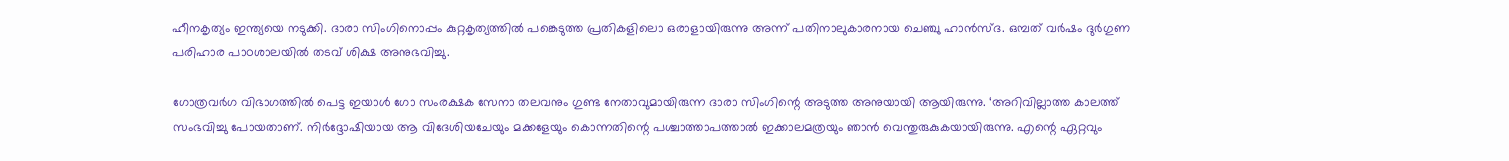ഹീനകൃത്യം ഇന്ത്യയെ നടുക്കി. ദാരാ സിംഗിനൊപ്പം കുറ്റകൃത്യത്തില്‍ പങ്കെടുത്ത പ്രതികളിലൊ ഒരാളായിരുന്നു അന്ന് പതിനാലുകാരനായ ചെഞ്ചു ഹാന്‍സ്ദ. ഒമ്പത് വര്‍ഷം ദുര്‍ഗുണ പരിഹാര പാoശാലയില്‍ തടവ് ശിക്ഷ അനുഭവിച്ചു.

ഗോത്രവര്‍ഗ വിഭാഗത്തില്‍ പെട്ട ഇയാള്‍ ഗോ സംരക്ഷക സേനാ തലവനും ഗുണ്ട നേതാവുമായിരുന്ന ദാരാ സിംഗിന്റെ അടുത്ത അനുയായി ആയിരുന്നു. ‘അറിവില്ലാത്ത കാലത്ത് സംഭവിച്ചു പോയതാണ്. നിര്‍ദ്ദോഷിയായ ആ വിദേശിയചേയും മക്കളേയും കൊന്നതിന്റെ പശ്ചാത്താപത്താല്‍ ഇക്കാലമത്രയും ഞാന്‍ വെന്തുരുകുകയായിരുന്നു. എന്റെ ഏറ്റവും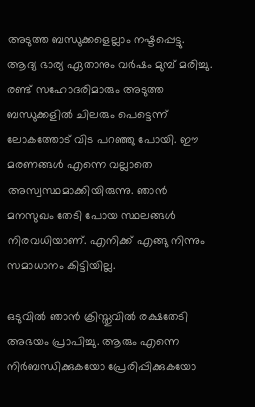അടുത്ത ബന്ധുക്കളെല്ലാം നഷ്ടപ്പെട്ടു. ആദ്യ ഭാര്യ ഏതാനും വര്‍ഷം മുമ്പ് മരിച്ചു. രണ്ട് സഹോദരിമാരും അടുത്ത ബന്ധുക്കളില്‍ ചിലരും പെട്ടെന്ന് ലോകത്തോട് വിട പറഞ്ഞു പോയി. ഈ മരണങ്ങള്‍ എന്നെ വല്ലാതെ അസ്വസ്ഥമാക്കിയിരുന്നു. ഞാന്‍ മനസുഖം തേടി പോയ സ്ഥലങ്ങള്‍ നിരവധിയാണ്. എനിക്ക് എങ്ങു നിന്നും സമാധാനം കിട്ടിയില്ല.

ഒടുവിൽ ഞാന്‍ ക്രിസ്തുവില്‍ രക്ഷതേടി അഭയം പ്രാപിച്ചു. ആരും എന്നെ നിര്‍ബന്ധിക്കുകയോ പ്രേരിപ്പിക്കുകയോ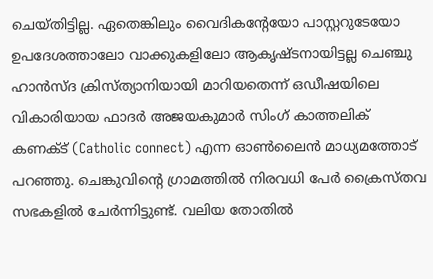ചെയ്തിട്ടില്ല. ഏതെങ്കിലും വൈദികന്റേയോ പാസ്റ്ററുടേയോ ഉപദേശത്താലോ വാക്കുകളിലോ ആകൃഷ്ടനായിട്ടല്ല ചെഞ്ചു ഹാന്‍സ്ദ ക്രിസ്ത്യാനിയായി മാറിയതെന്ന് ഒഡീഷയിലെ വികാരിയായ ഫാദര്‍ അജയകുമാര്‍ സിംഗ് കാത്തലിക് കണക്ട് (Catholic connect) എന്ന ഓണ്‍ലൈന്‍ മാധ്യമത്തോട് പറഞ്ഞു. ചെങ്കുവിന്റെ ഗ്രാമത്തില്‍ നിരവധി പേര്‍ ക്രൈസ്തവ സഭകളില്‍ ചേര്‍ന്നിട്ടുണ്ട്. വലിയ തോതില്‍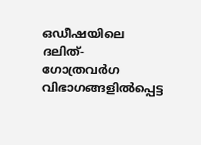ഒഡീഷയിലെ ദലിത്- ഗോത്രവര്‍ഗ വിഭാഗങ്ങളില്‍പ്പെട്ട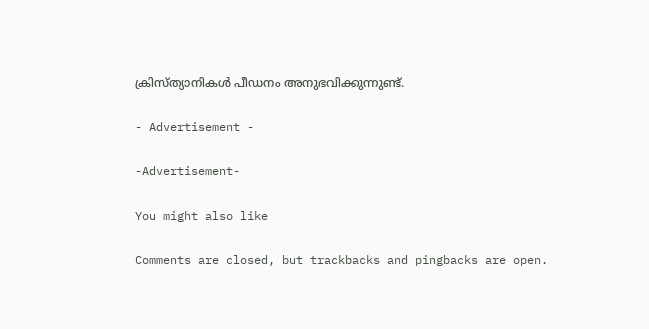ക്രിസ്ത്യാനികള്‍ പീഡനം അനുഭവിക്കുന്നുണ്ട്.

- Advertisement -

-Advertisement-

You might also like

Comments are closed, but trackbacks and pingbacks are open.